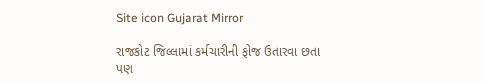Site icon Gujarat Mirror

રાજકોટ જિલ્લામાં કર્મચારીની ફોજ ઉતારવા છતા પણ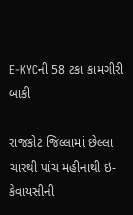E-KYCની 58 ટકા કામગીરી બાકી

રાજકોટ જિલ્લામાં છેલ્લા ચારથી પાંચ મહીનાથી ઇ-કેવાયસીની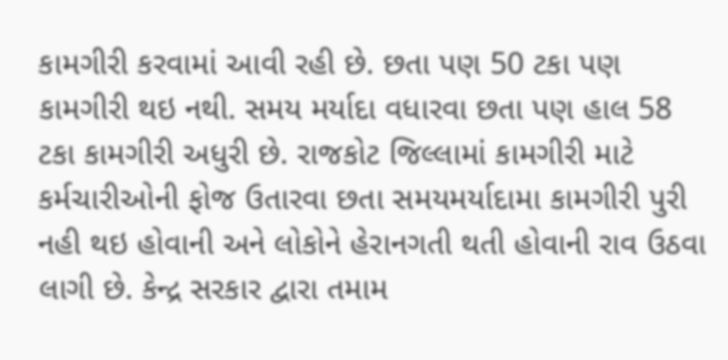કામગીરી કરવામાં આવી રહી છે. છતા પણ 50 ટકા પણ કામગીરી થઇ નથી. સમય મર્યાદા વધારવા છતા પણ હાલ 58 ટકા કામગીરી અધુરી છે. રાજકોટ જિલ્લામાં કામગીરી માટે કર્મચારીઓની ફોજ ઉતારવા છતા સમયમર્યાદામા કામગીરી પુરી નહી થઇ હોવાની અને લોકોને હેરાનગતી થતી હોવાની રાવ ઉઠવા લાગી છે. કેન્દ્ર સરકાર દ્વારા તમામ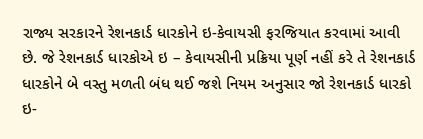રાજ્ય સરકારને રેશનકાર્ડ ધારકોને ઇ-કેવાયસી ફરજિયાત કરવામાં આવી છે. જે રેશનકાર્ડ ધારકોએ ઇ – કેવાયસીની પ્રક્રિયા પૂર્ણ નહીં કરે તે રેશનકાર્ડ ધારકોને બે વસ્તુ મળતી બંધ થઈ જશે નિયમ અનુસાર જો રેશનકાર્ડ ધારકો ઇ-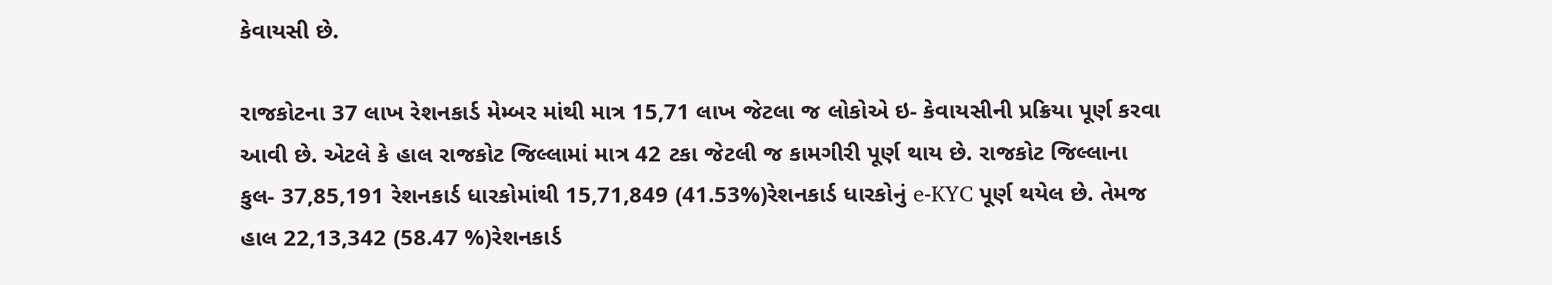કેવાયસી છે.

રાજકોટના 37 લાખ રેશનકાર્ડ મેમ્બર માંથી માત્ર 15,71 લાખ જેટલા જ લોકોએ ઇ- કેવાયસીની પ્રક્રિયા પૂર્ણ કરવા આવી છે. એટલે કે હાલ રાજકોટ જિલ્લામાં માત્ર 42 ટકા જેટલી જ કામગીરી પૂર્ણ થાય છે. રાજકોટ જિલ્લાના કુલ- 37,85,191 રેશનકાર્ડ ધારકોમાંથી 15,71,849 (41.53%)રેશનકાર્ડ ધારકોનું e-KYC પૂર્ણ થયેલ છે. તેમજ હાલ 22,13,342 (58.47 %)રેશનકાર્ડ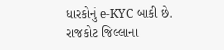ધારકોનું e-KYC બાકી છે. રાજકોટ જિલ્લાના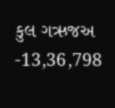કુલ ગઋજઅ -13,36,798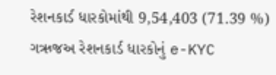રેશનકાર્ડ ધારકોમાંથી 9,54,403 (71.39 %) ગઋજઅ રેશનકાર્ડ ધારકોનું e-KYC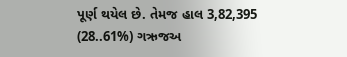પૂર્ણ થયેલ છે. તેમજ હાલ 3,82,395 (28..61%) ગઋજઅ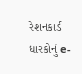રેશનકાર્ડ ધારકોનું e-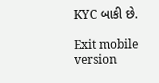KYC બાકી છે.

Exit mobile version